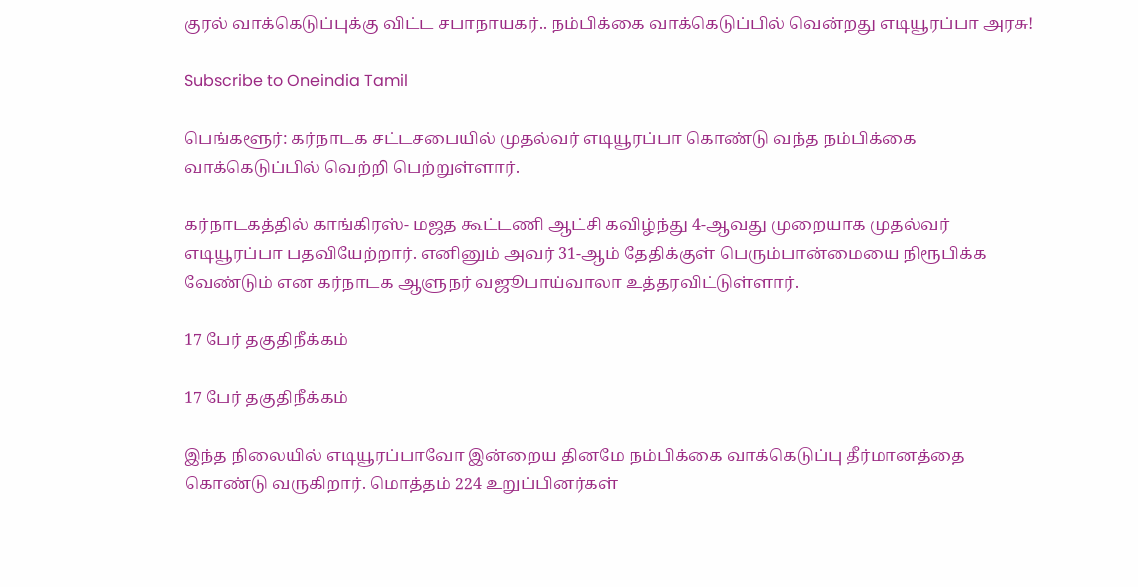குரல் வாக்கெடுப்புக்கு விட்ட சபாநாயகர்.. நம்பிக்கை வாக்கெடுப்பில் வென்றது எடியூரப்பா அரசு!

Subscribe to Oneindia Tamil

பெங்களூர்: கர்நாடக சட்டசபையில் முதல்வர் எடியூரப்பா கொண்டு வந்த நம்பிக்கை வாக்கெடுப்பில் வெற்றி பெற்றுள்ளார்.

கர்நாடகத்தில் காங்கிரஸ்- மஜத கூட்டணி ஆட்சி கவிழ்ந்து 4-ஆவது முறையாக முதல்வர் எடியூரப்பா பதவியேற்றார். எனினும் அவர் 31-ஆம் தேதிக்குள் பெரும்பான்மையை நிரூபிக்க வேண்டும் என கர்நாடக ஆளுநர் வஜூபாய்வாலா உத்தரவிட்டுள்ளார்.

17 பேர் தகுதிநீக்கம்

17 பேர் தகுதிநீக்கம்

இந்த நிலையில் எடியூரப்பாவோ இன்றைய தினமே நம்பிக்கை வாக்கெடுப்பு தீர்மானத்தை கொண்டு வருகிறார். மொத்தம் 224 உறுப்பினர்கள்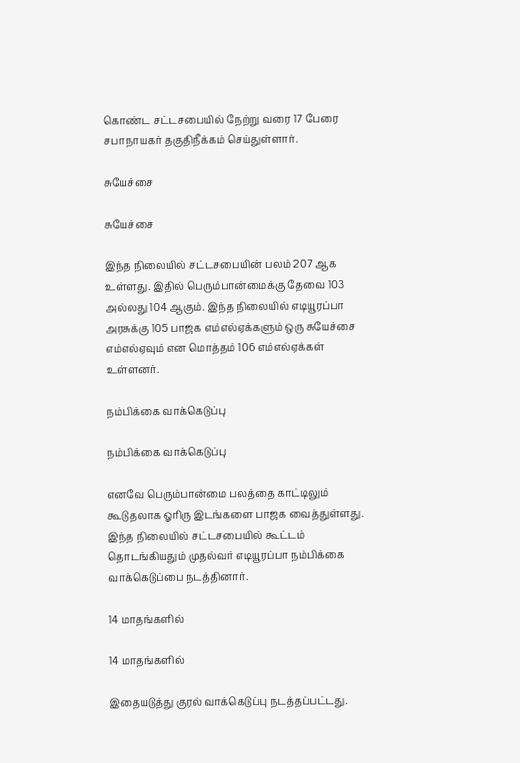கொண்ட சட்டசபையில் நேற்று வரை 17 பேரை சபாநாயகர் தகுதிநீக்கம் செய்துள்ளார்.

சுயேச்சை

சுயேச்சை

இந்த நிலையில் சட்டசபையின் பலம் 207 ஆக உள்ளது. இதில் பெரும்பான்மைக்கு தேவை 103 அல்லது 104 ஆகும். இந்த நிலையில் எடியூரப்பா அரசுக்கு 105 பாஜக எம்எல்ஏக்களும் ஒரு சுயேச்சை எம்எல்ஏவும் என மொத்தம் 106 எம்எல்ஏக்கள் உள்ளனர்.

நம்பிக்கை வாக்கெடுப்பு

நம்பிக்கை வாக்கெடுப்பு

எனவே பெரும்பான்மை பலத்தை காட்டிலும் கூடுதலாக ஓரிரு இடங்களை பாஜக வைத்துள்ளது. இந்த நிலையில் சட்டசபையில் கூட்டம் தொடங்கியதும் முதல்வர் எடியூரப்பா நம்பிக்கை வாக்கெடுப்பை நடத்தினார்.

14 மாதங்களில்

14 மாதங்களில்

இதையடுத்து குரல் வாக்கெடுப்பு நடத்தப்பட்டது.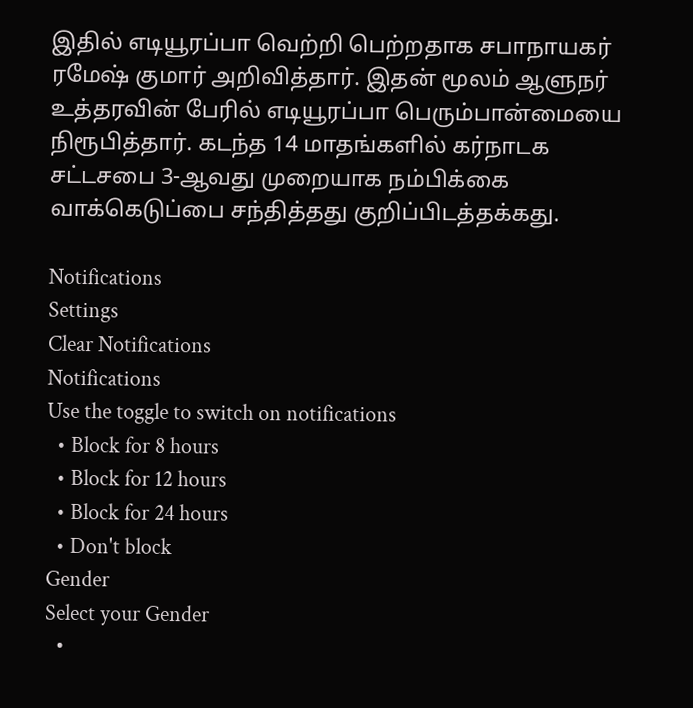இதில் எடியூரப்பா வெற்றி பெற்றதாக சபாநாயகர் ரமேஷ் குமார் அறிவித்தார். இதன் மூலம் ஆளுநர் உத்தரவின் பேரில் எடியூரப்பா பெரும்பான்மையை நிரூபித்தார். கடந்த 14 மாதங்களில் கர்நாடக சட்டசபை 3-ஆவது முறையாக நம்பிக்கை வாக்கெடுப்பை சந்தித்தது குறிப்பிடத்தக்கது.

Notifications
Settings
Clear Notifications
Notifications
Use the toggle to switch on notifications
  • Block for 8 hours
  • Block for 12 hours
  • Block for 24 hours
  • Don't block
Gender
Select your Gender
  •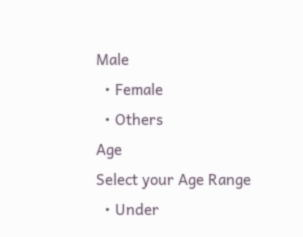Male
  • Female
  • Others
Age
Select your Age Range
  • Under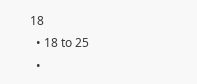18
  • 18 to 25
  •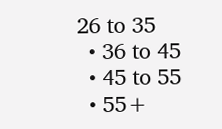26 to 35
  • 36 to 45
  • 45 to 55
  • 55+